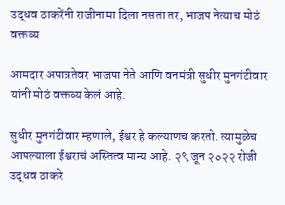उद्धव ठाकरेंनी राजीनामा दिला नसता तर, भाजप नेत्याच मोठं वक्तव्य

आमदार अपात्रतेवर भाजपा नेते आणि वनमंत्री सुधीर मुनगंटीवार यांनी मोठं वक्तव्य केलं आहे.

सुधीर मुनगंटीवार म्हणाले, ईश्वर हे कल्याणच करतो. त्यामुळेच आपल्याला ईश्वराचं अस्तित्व मान्य आहे. २९ जून २०२२ रोजी उद्धव ठाकरे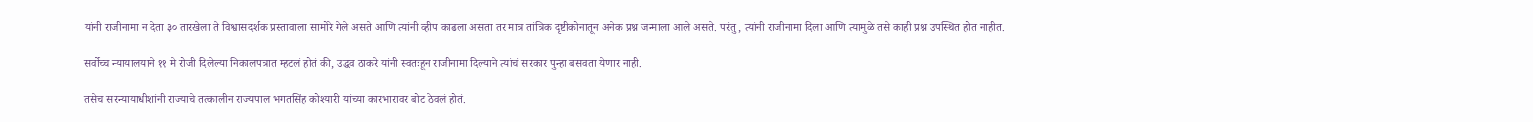यांनी राजीनामा न देता ३० तारखेला ते विश्वासदर्शक प्रस्तावाला सामोरे गेले असते आणि त्यांनी व्हीप काढला असता तर मात्र तांत्रिक दृष्टीकोनातून अनेक प्रश्न जन्माला आले असते. परंतु, त्यांनी राजीनामा दिला आणि त्यामुळे तसे काही प्रश्न उपस्थित होत नाहीत.

सर्वोच्च न्यायालयाने ११ मे रोजी दिलेल्या निकालपत्रात म्हटलं होतं की, उद्धव ठाकरे यांनी स्वतःहून राजीनामा दिल्याने त्यांचं सरकार पुन्हा बसवता येणार नाही.

तसेच सरन्यायाधीशांनी राज्याचे तत्कालीन राज्यपाल भगतसिंह कोश्यारी यांच्या कारभारावर बोट ठेवलं होतं.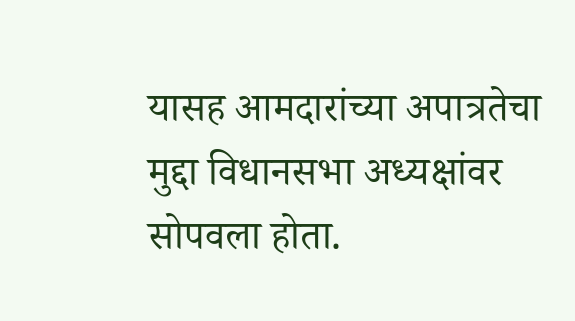यासह आमदारांच्या अपात्रतेचा मुद्दा विधानसभा अध्यक्षांवर सोपवला होता.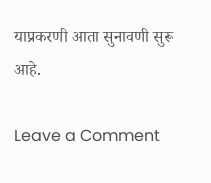याप्रकरणी आता सुनावणी सुरू आहे.

Leave a Comment